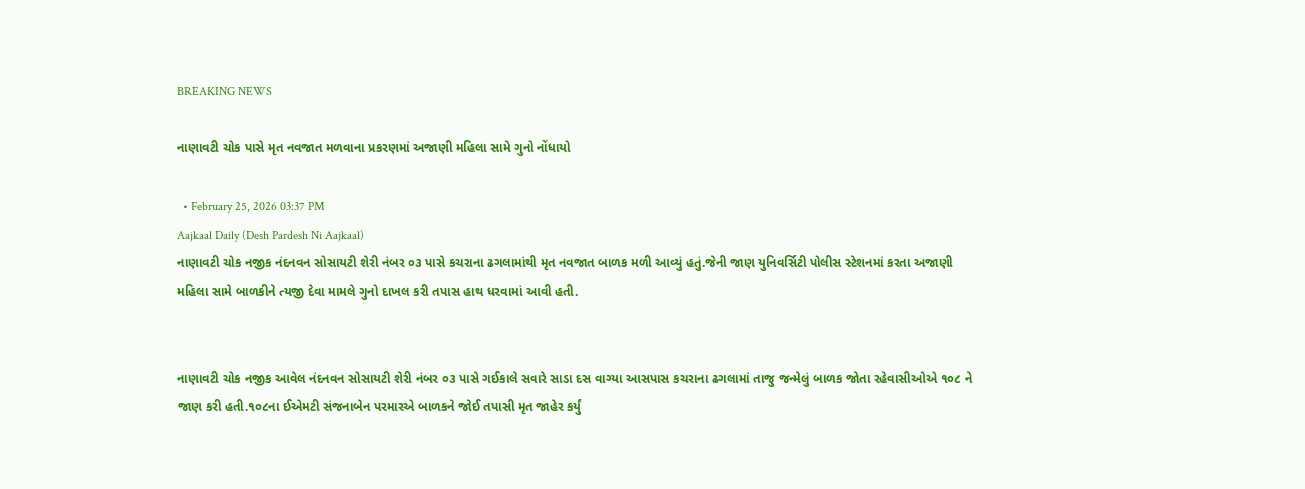BREAKING NEWS

નાણાવટી ચોક પાસે મૃત નવજાત મળવાના પ્રકરણમાં અજાણી મહિલા સામે ગુનો નોંધાયો

  • February 25, 2026 03:37 PM
Aajkaal Daily (Desh Pardesh Ni Aajkaal)
નાણાવટી ચોક નજીક નંદનવન સોસાયટી શેરી નંબર ૦૩ પાસે કચરાના ઢગલામાંથી મૃત નવજાત બાળક મળી આવ્યું હતું.જેની જાણ યુનિવર્સિટી પોલીસ સ્ટેશનમાં કરતા અજાણી મહિલા સામે બાળકીને ત્યજી દેવા મામલે ગુનો દાખલ કરી તપાસ હાથ ધરવામાં આવી હતી.


નાણાવટી ચોક નજીક આવેલ નંદનવન સોસાયટી શેરી નંબર ૦૩ પાસે ગઈકાલે સવારે સાડા દસ વાગ્યા આસપાસ કચરાના ઢગલામાં તાજુ જન્મેલું બાળક જોતા રહેવાસીઓએ ૧૦૮ ને જાણ કરી હતી.૧૦૮ના ઈએમટી સંજનાબેન પરમારએ બાળકને જોઈ તપાસી મૃત જાહેર કર્યું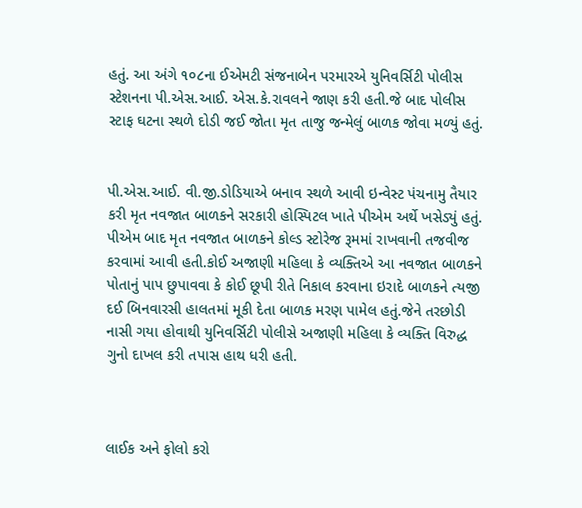હતું. આ અંગે ૧૦૮ના ઈએમટી સંજનાબેન પરમારએ યુનિવર્સિટી પોલીસ સ્ટેશનના પી.એસ.આઈ. એસ.કે.રાવલને જાણ કરી હતી.જે બાદ પોલીસ સ્ટાફ ઘટના સ્થળે દોડી જઈ જોતા મૃત તાજુ જન્મેલું બાળક જોવા મળ્યું હતું.


પી.એસ.આઈ. વી.જી.ડોડિયાએ બનાવ સ્થળે આવી ઇન્વેસ્ટ પંચનામુ તૈયાર કરી મૃત નવજાત બાળકને સરકારી હોસ્પિટલ ખાતે પીએમ અર્થે ખસેડ્યું હતું. પીએમ બાદ મૃત નવજાત બાળકને કોલ્ડ સ્ટોરેજ રૂમમાં રાખવાની તજવીજ કરવામાં આવી હતી.કોઈ અજાણી મહિલા કે વ્યક્તિએ આ નવજાત બાળકને પોતાનું પાપ છુપાવવા કે કોઈ છૂપી રીતે નિકાલ કરવાના ઇરાદે બાળકને ત્યજી દઈ બિનવારસી હાલતમાં મૂકી દેતા બાળક મરણ પામેલ હતું.જેને તરછોડી નાસી ગયા હોવાથી યુનિવર્સિટી પોલીસે અજાણી મહિલા કે વ્યક્તિ વિરુદ્ધ ગુનો દાખલ કરી તપાસ હાથ ધરી હતી.



લાઈક અને ફોલો કરો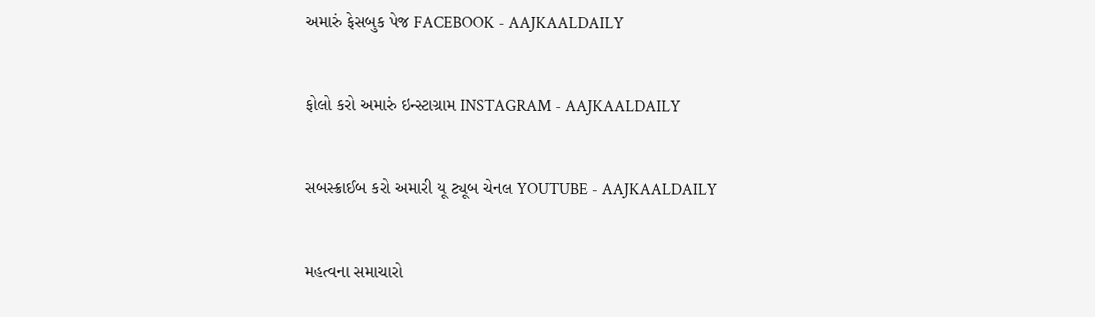અમારું ફેસબુક પેજ FACEBOOK - AAJKAALDAILY


ફોલો કરો અમારું ઇન્સ્ટાગ્રામ INSTAGRAM - AAJKAALDAILY


સબસ્ક્રાઈબ કરો અમારી યૂ ટ્યૂબ ચેનલ YOUTUBE - AAJKAALDAILY


મહત્વના સમાચારો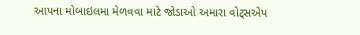આપના મોબાઇલમા મેળવવા માટે જોડાઓ અમારા વોટ્સએપ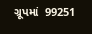ગ્રૂપમાં  99251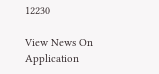12230

View News On Application